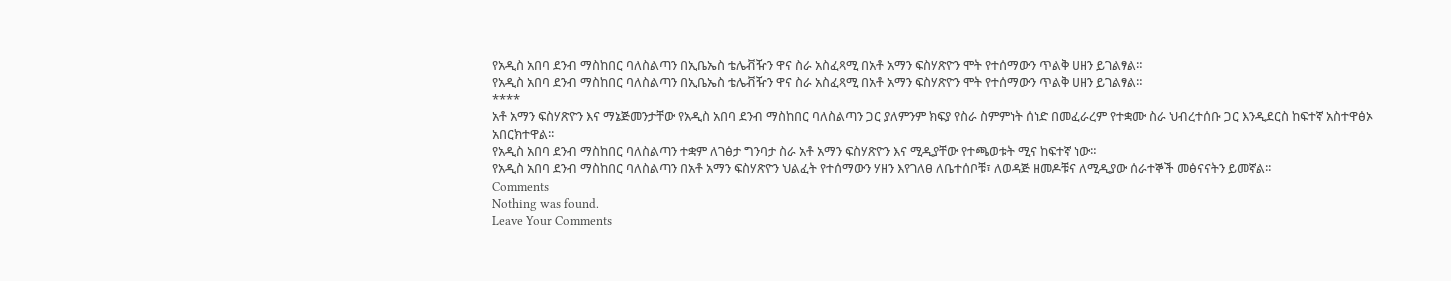የአዲስ አበባ ደንብ ማስከበር ባለስልጣን በኢቤኤስ ቴሌቭዥን ዋና ስራ አስፈጻሚ በአቶ አማን ፍስሃጽዮን ሞት የተሰማውን ጥልቅ ሀዘን ይገልፃል።
የአዲስ አበባ ደንብ ማስከበር ባለስልጣን በኢቤኤስ ቴሌቭዥን ዋና ስራ አስፈጻሚ በአቶ አማን ፍስሃጽዮን ሞት የተሰማውን ጥልቅ ሀዘን ይገልፃል።
****
አቶ አማን ፍስሃጽዮን እና ማኔጅመንታቸው የአዲስ አበባ ደንብ ማስከበር ባለስልጣን ጋር ያለምንም ክፍያ የስራ ስምምነት ሰነድ በመፈራረም የተቋሙ ስራ ህብረተሰቡ ጋር እንዲደርስ ከፍተኛ አስተዋፅኦ አበርክተዋል፡፡
የአዲስ አበባ ደንብ ማስከበር ባለስልጣን ተቋም ለገፅታ ግንባታ ስራ አቶ አማን ፍስሃጽዮን እና ሚዲያቸው የተጫወቱት ሚና ከፍተኛ ነው።
የአዲስ አበባ ደንብ ማስከበር ባለስልጣን በአቶ አማን ፍስሃጽዮን ህልፈት የተሰማውን ሃዘን እየገለፀ ለቤተሰቦቹ፣ ለወዳጅ ዘመዶቹና ለሚዲያው ሰራተኞች መፅናናትን ይመኛል፡፡
Comments
Nothing was found.
Leave Your Comments